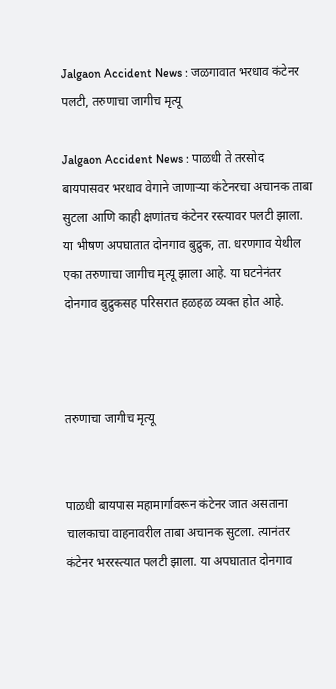Jalgaon Accident News : जळगावात भरधाव कंटेनर पलटी, तरुणाचा जागीच मृत्यू

Jalgaon Accident News : पाळधी ते तरसोद बायपासवर भरधाव वेगाने जाणाऱ्या कंटेनरचा अचानक ताबा सुटला आणि काही क्षणांतच कंटेनर रस्त्यावर पलटी झाला. या भीषण अपघातात दोनगाव बुद्रुक, ता. धरणगाव येथील एका तरुणाचा जागीच मृत्यू झाला आहे. या घटनेनंतर दोनगाव बुद्रुकसह परिसरात हळहळ व्यक्त होत आहे.



तरुणाचा जागीच मृत्यू


पाळधी बायपास महामार्गावरून कंटेनर जात असताना चालकाचा वाहनावरील ताबा अचानक सुटला. त्यानंतर कंटेनर भररस्त्यात पलटी झाला. या अपघातात दोनगाव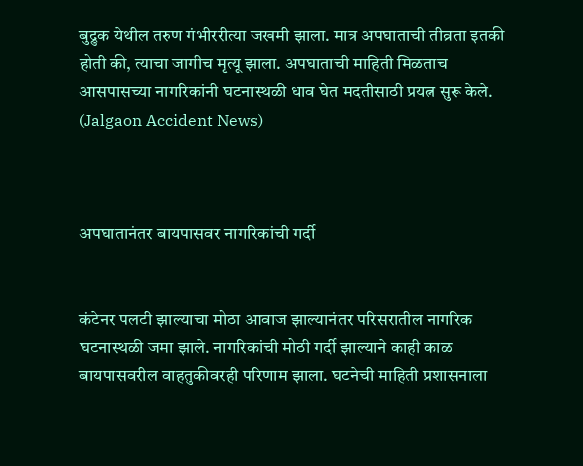बुद्रुक येथील तरुण गंभीररीत्या जखमी झाला. मात्र अपघाताची तीव्रता इतकी होती की, त्याचा जागीच मृत्यू झाला. अपघाताची माहिती मिळताच आसपासच्या नागरिकांनी घटनास्थळी धाव घेत मदतीसाठी प्रयत्न सुरू केले. (Jalgaon Accident News)



अपघातानंतर बायपासवर नागरिकांची गर्दी


कंटेनर पलटी झाल्याचा मोठा आवाज झाल्यानंतर परिसरातील नागरिक घटनास्थळी जमा झाले. नागरिकांची मोठी गर्दी झाल्याने काही काळ बायपासवरील वाहतुकीवरही परिणाम झाला. घटनेची माहिती प्रशासनाला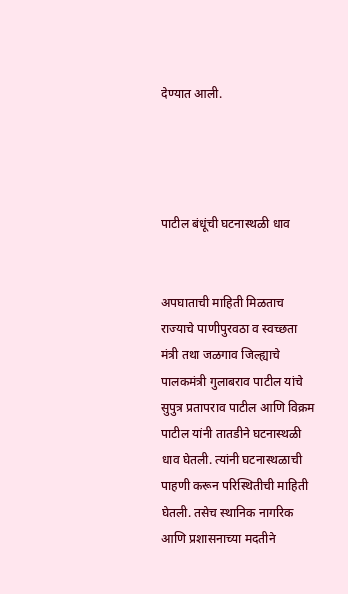देण्यात आली.




पाटील बंधूंची घटनास्थळी धाव


अपघाताची माहिती मिळताच राज्याचे पाणीपुरवठा व स्वच्छता मंत्री तथा जळगाव जिल्ह्याचे पालकमंत्री गुलाबराव पाटील यांचे सुपुत्र प्रतापराव पाटील आणि विक्रम पाटील यांनी तातडीने घटनास्थळी धाव घेतली. त्यांनी घटनास्थळाची पाहणी करून परिस्थितीची माहिती घेतली. तसेच स्थानिक नागरिक आणि प्रशासनाच्या मदतीने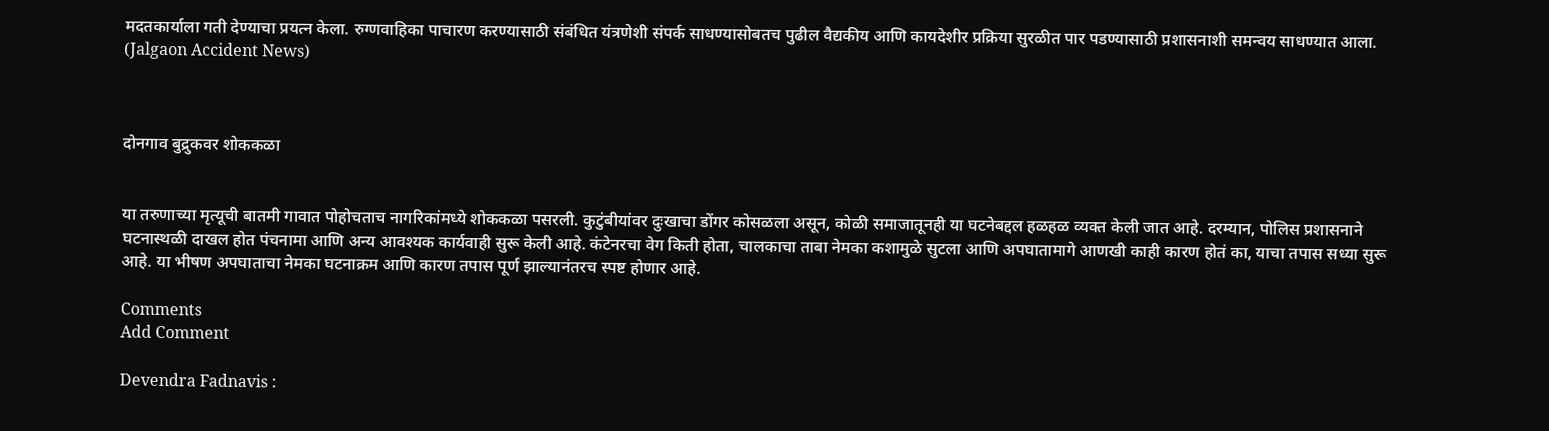मदतकार्याला गती देण्याचा प्रयत्न केला. रुग्णवाहिका पाचारण करण्यासाठी संबंधित यंत्रणेशी संपर्क साधण्यासोबतच पुढील वैद्यकीय आणि कायदेशीर प्रक्रिया सुरळीत पार पडण्यासाठी प्रशासनाशी समन्वय साधण्यात आला. (Jalgaon Accident News)



दोनगाव बुद्रुकवर शोककळा


या तरुणाच्या मृत्यूची बातमी गावात पोहोचताच नागरिकांमध्ये शोककळा पसरली. कुटुंबीयांवर दुःखाचा डोंगर कोसळला असून, कोळी समाजातूनही या घटनेबद्दल हळहळ व्यक्त केली जात आहे. दरम्यान, पोलिस प्रशासनाने घटनास्थळी दाखल होत पंचनामा आणि अन्य आवश्यक कार्यवाही सुरू केली आहे. कंटेनरचा वेग किती होता, चालकाचा ताबा नेमका कशामुळे सुटला आणि अपघातामागे आणखी काही कारण होतं का, याचा तपास सध्या सुरू आहे. या भीषण अपघाताचा नेमका घटनाक्रम आणि कारण तपास पूर्ण झाल्यानंतरच स्पष्ट होणार आहे.

Comments
Add Comment

Devendra Fadnavis :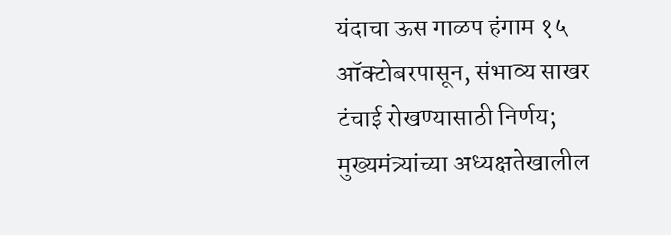यंदाचा ऊस गाळप हंगाम १५ ऑक्टोबरपासून, संभाव्य साखर टंचाई रोखण्यासाठी निर्णय; मुख्यमंत्र्यांच्या अध्यक्षतेखालील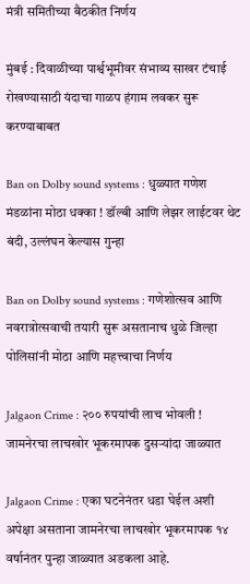मंत्री समितीच्या बैठकीत निर्णय

मुंबई : दिवाळीच्या पार्श्वभूमीवर संभाव्य साखर टंचाई रोखण्यासाठी यंदाचा गाळप हंगाम लवकर सुरू करण्याबाबत

Ban on Dolby sound systems : धुळ्यात गणेश मंडळांना मोठा धक्का ! डॉल्बी आणि लेझर लाईटवर थेट बंदी, उल्लंघन केल्यास गुन्हा

Ban on Dolby sound systems : गणेशोत्सव आणि नवरात्रोत्सवाची तयारी सुरू असतानाच धुळे जिल्हा पोलिसांनी मोठा आणि महत्त्वाचा निर्णय

Jalgaon Crime : २०० रुपयांची लाच भोवली ! जामनेरचा लाचखोर भूकरमापक दुसऱ्यांदा जाळ्यात

Jalgaon Crime : एका घटनेनंतर धडा घेईल अशी अपेक्षा असताना जामनेरचा लाचखोर भूकरमापक १४ वर्षानंतर पुन्हा जाळ्यात अडकला आहे.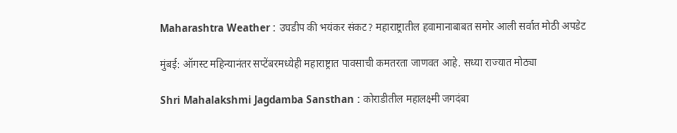Maharashtra Weather : उघडीप की भयंकर संकट? महाराष्ट्रातील हवामानाबाबत समोर आली सर्वात मोठी अपडेट

मुंबई: ऑगस्ट महिन्यानंतर सप्टेंबरमध्येही महाराष्ट्रात पावसाची कमतरता जाणवत आहे. सध्या राज्यात मोठ्या

Shri Mahalakshmi Jagdamba Sansthan : कोराडीतील महालक्ष्मी जगदंबा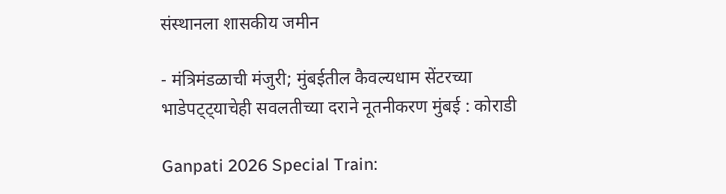संस्थानला शासकीय जमीन

- मंत्रिमंडळाची मंजुरी; मुंबईतील कैवल्यधाम सेंटरच्या भाडेपट्ट्याचेही सवलतीच्या दराने नूतनीकरण मुंबई : कोराडी

Ganpati 2026 Special Train: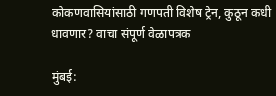कोकणवासियांसाठी गणपती विशेष ट्रेन, कुठून कधी धावणार? वाचा संपूर्ण वेळापत्रक

मुंबई: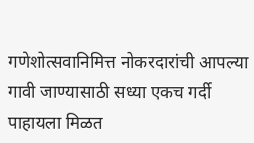गणेशोत्सवानिमित्त नोकरदारांची आपल्या गावी जाण्यासाठी सध्या एकच गर्दी पाहायला मिळत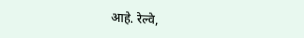आहे. रेल्वे,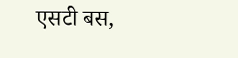एसटी बस,